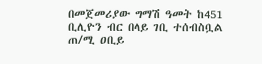በመጀመሪያው ግማሽ ዓመት ከ451 ቢሊዮን ብር በላይ ገቢ ተሰብስቧል
ጠ/ሚ ዐቢይ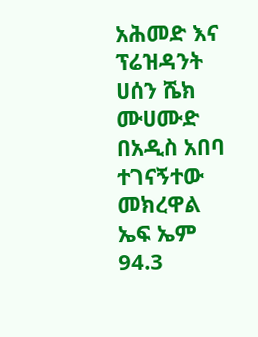አሕመድ እና ፕሬዝዳንት ሀሰን ሼክ ሙሀሙድ በአዲስ አበባ ተገናኝተው መክረዋል
ኤፍ ኤም 94.3